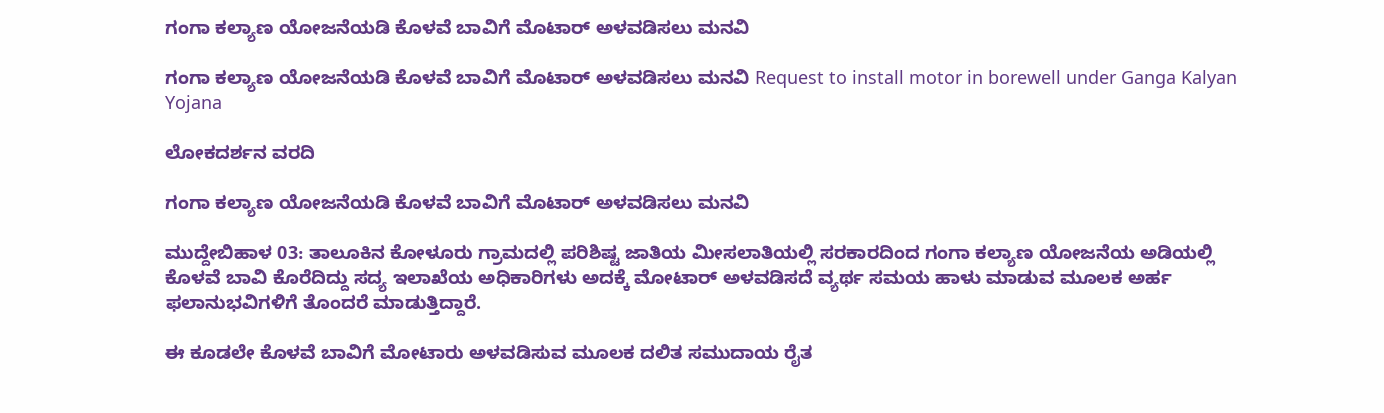ಗಂಗಾ ಕಲ್ಯಾಣ ಯೋಜನೆಯಡಿ ಕೊಳವೆ ಬಾವಿಗೆ ಮೊಟಾರ್ ಅಳವಡಿಸಲು ಮನವಿ

ಗಂಗಾ ಕಲ್ಯಾಣ ಯೋಜನೆಯಡಿ ಕೊಳವೆ ಬಾವಿಗೆ ಮೊಟಾರ್ ಅಳವಡಿಸಲು ಮನವಿ Request to install motor in borewell under Ganga Kalyan Yojana

ಲೋಕದರ್ಶನ ವರದಿ

ಗಂಗಾ ಕಲ್ಯಾಣ ಯೋಜನೆಯಡಿ ಕೊಳವೆ ಬಾವಿಗೆ ಮೊಟಾರ್ ಅಳವಡಿಸಲು ಮನವಿ

ಮುದ್ದೇಬಿಹಾಳ 03: ತಾಲೂಕಿನ ಕೋಳೂರು ಗ್ರಾಮದಲ್ಲಿ ಪರಿಶಿಷ್ಟ ಜಾತಿಯ ಮೀಸಲಾತಿಯಲ್ಲಿ ಸರಕಾರದಿಂದ ಗಂಗಾ ಕಲ್ಯಾಣ ಯೋಜನೆಯ ಅಡಿಯಲ್ಲಿ ಕೊಳವೆ ಬಾವಿ ಕೊರೆದಿದ್ದು ಸದ್ಯ ಇಲಾಖೆಯ ಅಧಿಕಾರಿಗಳು ಅದಕ್ಕೆ ಮೋಟಾರ್ ಅಳವಡಿಸದೆ ವ್ಯರ್ಥ ಸಮಯ ಹಾಳು ಮಾಡುವ ಮೂಲಕ ಅರ್ಹ ಫಲಾನುಭವಿಗಳಿಗೆ ತೊಂದರೆ ಮಾಡುತ್ತಿದ್ದಾರೆ.

ಈ ಕೂಡಲೇ ಕೊಳವೆ ಬಾವಿಗೆ ಮೋಟಾರು ಅಳವಡಿಸುವ ಮೂಲಕ ದಲಿತ ಸಮುದಾಯ ರೈತ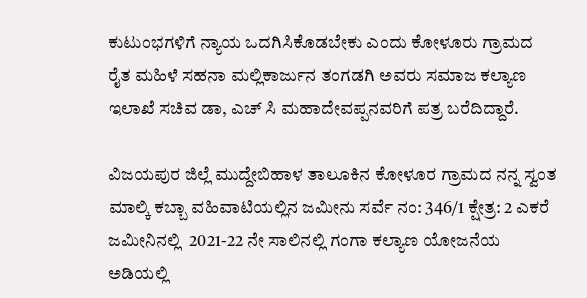ಕುಟುಂಭಗಳಿಗೆ ನ್ಯಾಯ ಒದಗಿಸಿಕೊಡಬೇಕು ಎಂದು ಕೋಳೂರು ಗ್ರಾಮದ ರೈತ ಮಹಿಳೆ ಸಹನಾ ಮಲ್ಲಿಕಾರ್ಜುನ ತಂಗಡಗಿ ಅವರು ಸಮಾಜ ಕಲ್ಯಾಣ ಇಲಾಖೆ ಸಚಿವ ಡಾ, ಎಚ್ ಸಿ ಮಹಾದೇವಪ್ಪನವರಿಗೆ ಪತ್ರ ಬರೆದಿದ್ದಾರೆ.

ವಿಜಯಪುರ ಜಿಲ್ಲೆ ಮುದ್ದೇಬಿಹಾಳ ತಾಲೂಕಿನ ಕೋಳೂರ ಗ್ರಾಮದ ನನ್ನ ಸ್ವಂತ ಮಾಲ್ಕಿ ಕಬ್ಬಾ ವಹಿವಾಟಿಯಲ್ಲಿನ ಜಮೀನು ಸರ್ವೆ ನಂ: 346/1 ಕ್ಷೇತ್ರ: 2 ಎಕರೆ ಜಮೀನಿನಲ್ಲಿ  2021-22 ನೇ ಸಾಲಿನಲ್ಲಿ ಗಂಗಾ ಕಲ್ಯಾಣ ಯೋಜನೆಯ ಅಡಿಯಲ್ಲಿ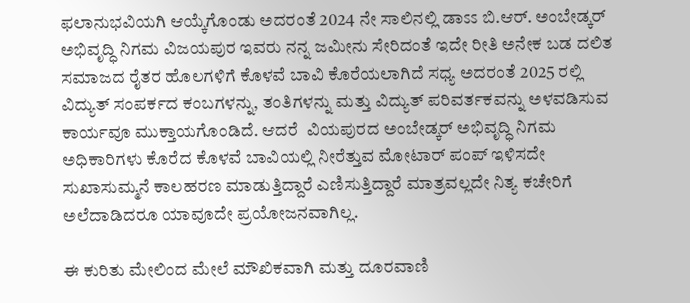ಫಲಾನುಭವಿಯಗಿ ಆಯ್ಕೆಗೊಂಡು ಅದರಂತೆ 2024 ನೇ ಸಾಲಿನಲ್ಲಿ ಡಾಽಽ ಬಿ.ಆರ್‌. ಅಂಬೇಡ್ಕರ್ ಅಭಿವೃದ್ಧಿ ನಿಗಮ ವಿಜಯಪುರ ಇವರು ನನ್ನ ಜಮೀನು ಸೇರಿದಂತೆ ಇದೇ ರೀತಿ ಅನೇಕ ಬಡ ದಲಿತ ಸಮಾಜದ ರೈತರ ಹೊಲಗಳಿಗೆ ಕೊಳವೆ ಬಾವಿ ಕೊರೆಯಲಾಗಿದೆ ಸಧ್ಯ ಅದರಂತೆ 2025 ರಲ್ಲಿ ವಿದ್ಯುತ್ ಸಂಪರ್ಕದ ಕಂಬಗಳನ್ನು, ತಂತಿಗಳನ್ನು ಮತ್ತು ವಿದ್ಯುತ್ ಪರಿವರ್ತಕವನ್ನು ಅಳವಡಿಸುವ ಕಾರ್ಯವೂ ಮುಕ್ತಾಯಗೊಂಡಿದೆ. ಆದರೆ  ವಿಯಪುರದ ಅಂಬೇಡ್ಕರ್ ಅಭಿವೃದ್ಧಿ ನಿಗಮ ಅಧಿಕಾರಿಗಳು ಕೊರೆದ ಕೊಳವೆ ಬಾವಿಯಲ್ಲಿ ನೀರೆತ್ತುವ ಮೋಟಾರ್ ಪಂಪ್ ಇಳಿಸದೇ ಸುಖಾಸುಮ್ಮನೆ ಕಾಲಹರಣ ಮಾಡುತ್ತಿದ್ದಾರೆ ಎಣಿಸುತ್ತಿದ್ದಾರೆ ಮಾತ್ರವಲ್ಲದೇ ನಿತ್ಯ ಕಚೇರಿಗೆ ಅಲೆದಾಡಿದರೂ ಯಾವೂದೇ ಪ್ರಯೋಜನವಾಗಿಲ್ಲ.

ಈ ಕುರಿತು ಮೇಲಿಂದ ಮೇಲೆ ಮೌಖಿಕವಾಗಿ ಮತ್ತು ದೂರವಾಣಿ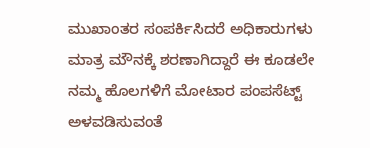ಮುಖಾಂತರ ಸಂಪರ್ಕಿಸಿದರೆ ಅಧಿಕಾರುಗಳು ಮಾತ್ರ ಮೌನಕ್ಕೆ ಶರಣಾಗಿದ್ದಾರೆ ಈ ಕೂಡಲೇ ನಮ್ಮ ಹೊಲಗಳಿಗೆ ಮೋಟಾರ ಪಂಪಸೆಟ್ಟ್‌ ಅಳವಡಿಸುವಂತೆ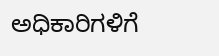ಅಧಿಕಾರಿಗಳಿಗೆ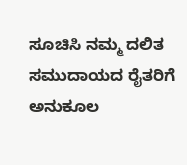ಸೂಚಿಸಿ ನಮ್ಮ ದಲಿತ ಸಮುದಾಯದ ರೈತರಿಗೆ ಅನುಕೂಲ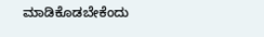ಮಾಡಿಕೊಡಬೇಕೆಂದು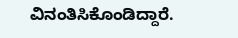ವಿನಂತಿಸಿಕೊಂಡಿದ್ದಾರೆ.